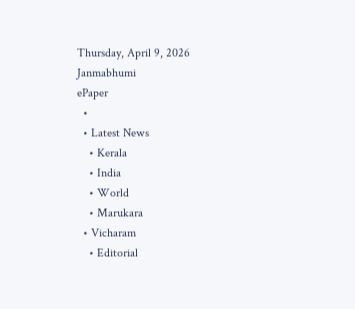Thursday, April 9, 2026
Janmabhumi
ePaper
  •
  • Latest News
    • Kerala
    • India
    • World
    • Marukara
  • Vicharam
    • Editorial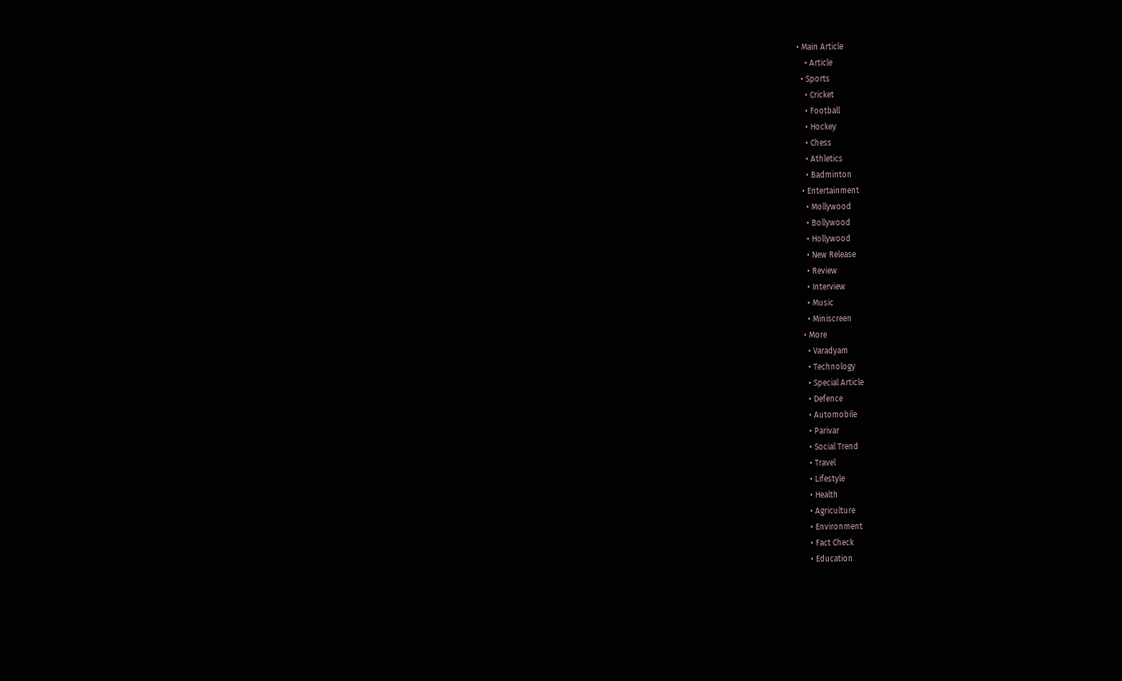• Main Article
    • Article
  • Sports
    • Cricket
    • Football
    • Hockey
    • Chess
    • Athletics
    • Badminton
  • Entertainment
    • Mollywood
    • Bollywood
    • Hollywood
    • New Release
    • Review
    • Interview
    • Music
    • Miniscreen
  • More
    • Varadyam
    • Technology
    • Special Article
    • Defence
    • Automobile
    • Parivar
    • Social Trend
    • Travel
    • Lifestyle
    • Health
    • Agriculture
    • Environment
    • Fact Check
    • Education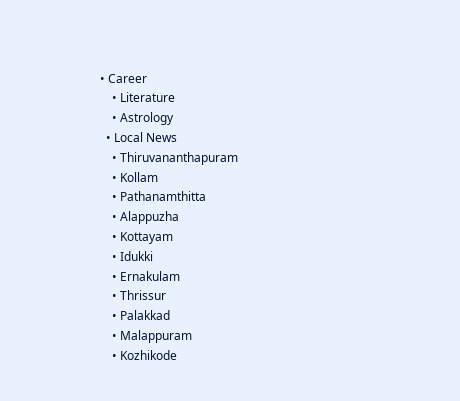• Career
    • Literature
    • Astrology
  • Local News
    • Thiruvananthapuram
    • Kollam
    • Pathanamthitta
    • Alappuzha
    • Kottayam
    • Idukki
    • Ernakulam
    • Thrissur
    • Palakkad
    • Malappuram
    • Kozhikode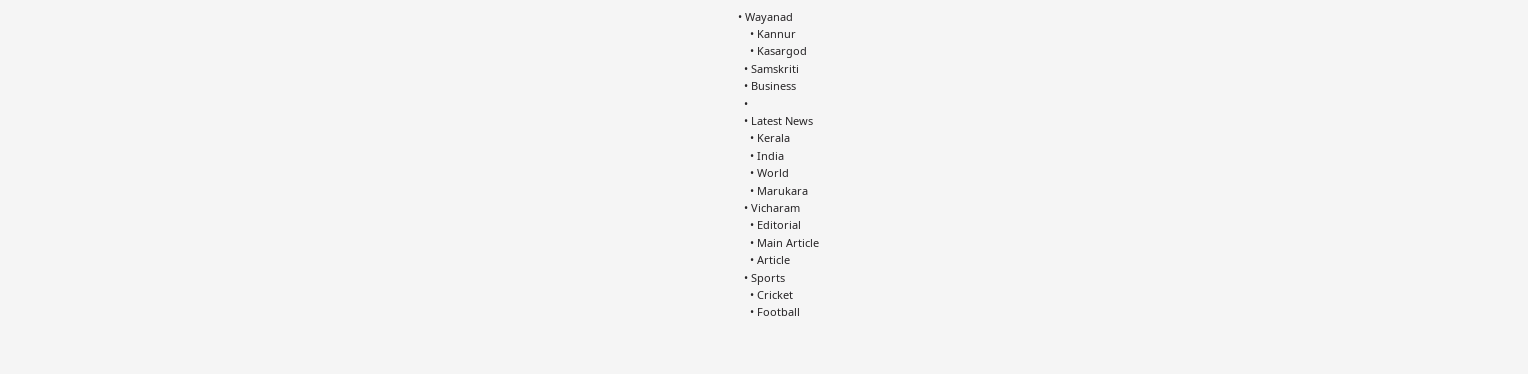• Wayanad
    • Kannur
    • Kasargod
  • Samskriti
  • Business
  •
  • Latest News
    • Kerala
    • India
    • World
    • Marukara
  • Vicharam
    • Editorial
    • Main Article
    • Article
  • Sports
    • Cricket
    • Football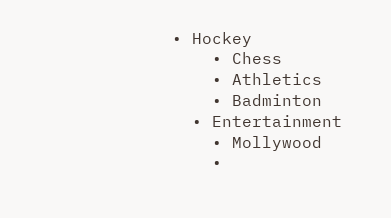• Hockey
    • Chess
    • Athletics
    • Badminton
  • Entertainment
    • Mollywood
    •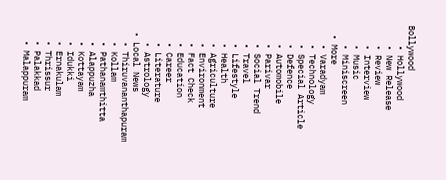Bollywood
    • Hollywood
    • New Release
    • Review
    • Interview
    • Music
    • Miniscreen
  • More
    • Varadyam
    • Technology
    • Special Article
    • Defence
    • Automobile
    • Parivar
    • Social Trend
    • Travel
    • Lifestyle
    • Health
    • Agriculture
    • Environment
    • Fact Check
    • Education
    • Career
    • Literature
    • Astrology
  • Local News
    • Thiruvananthapuram
    • Kollam
    • Pathanamthitta
    • Alappuzha
    • Kottayam
    • Idukki
    • Ernakulam
    • Thrissur
    • Palakkad
    • Malappuram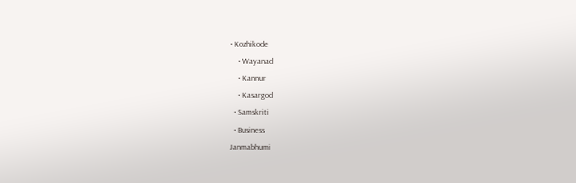• Kozhikode
    • Wayanad
    • Kannur
    • Kasargod
  • Samskriti
  • Business
Janmabhumi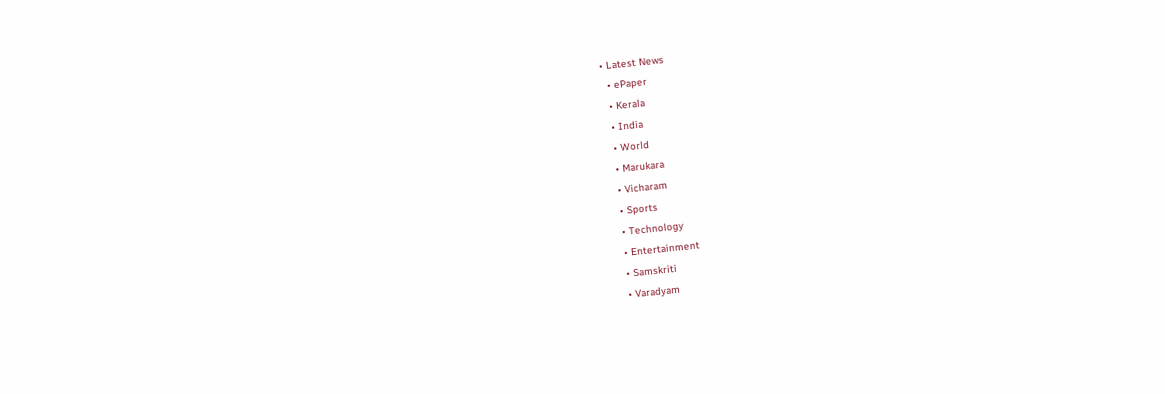• Latest News
  • ePaper
  • Kerala
  • India
  • World
  • Marukara
  • Vicharam
  • Sports
  • Technology
  • Entertainment
  • Samskriti
  • Varadyam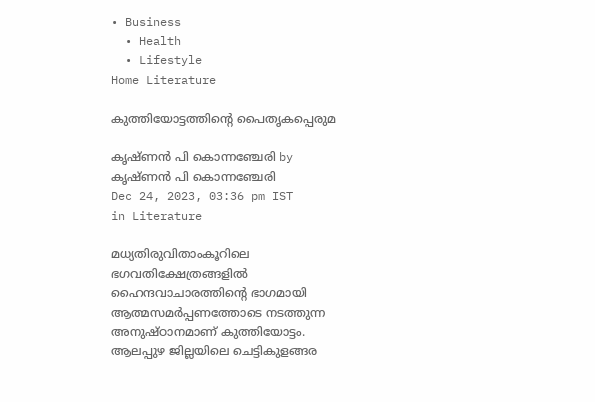• Business
  • Health
  • Lifestyle
Home Literature

കുത്തിയോട്ടത്തിന്റെ പൈതൃകപ്പെരുമ

കൃഷ്ണന്‍ പി കൊന്നഞ്ചേരി by കൃഷ്ണന്‍ പി കൊന്നഞ്ചേരി
Dec 24, 2023, 03:36 pm IST
in Literature

മധ്യതിരുവിതാംകൂറിലെ ഭഗവതിക്ഷേത്രങ്ങളില്‍ ഹൈന്ദവാചാരത്തിന്റെ ഭാഗമായി ആത്മസമര്‍പ്പണത്തോടെ നടത്തുന്ന അനുഷ്ഠാനമാണ് കുത്തിയോട്ടം. ആലപ്പുഴ ജില്ലയിലെ ചെട്ടികുളങ്ങര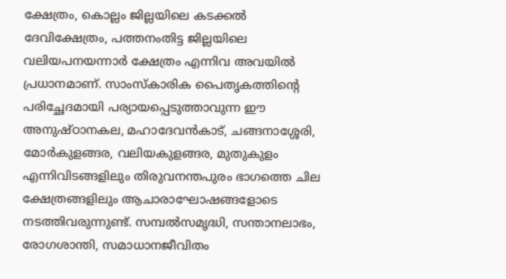ക്ഷേത്രം, കൊല്ലം ജില്ലയിലെ കടക്കല്‍ ദേവിക്ഷേത്രം, പത്തനംതിട്ട ജില്ലയിലെ വലിയപനയന്നാര്‍ ക്ഷേത്രം എന്നിവ അവയില്‍ പ്രധാനമാണ്. സാംസ്‌കാരിക പൈതൃകത്തിന്റെ പരിച്ഛേദമായി പര്യായപ്പെടുത്താവുന്ന ഈ അനുഷ്ഠാനകല, മഹാദേവന്‍കാട്, ചങ്ങനാശ്ശേരി, മോര്‍കുളങ്ങര, വലിയകുളങ്ങര, മുതുകുളം എന്നിവിടങ്ങളിലും തിരുവനന്തപുരം ഭാഗത്തെ ചില ക്ഷേത്രങ്ങളിലും ആചാരാഘോഷങ്ങളോടെ നടത്തിവരുന്നുണ്ട്. സമ്പല്‍സമൃദ്ധി, സന്താനലാഭം, രോഗശാന്തി, സമാധാനജീവിതം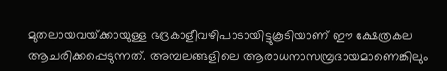മുതലായവയ്‌ക്കായുള്ള ഭദ്രകാളീവഴിപാടായിട്ടുകൂടിയാണ് ഈ ക്ഷേത്രകല ആചരിക്കപ്പെടുന്നത്. അമ്പലങ്ങളിലെ ആരാധനാസമ്പ്രദായമാണെങ്കിലും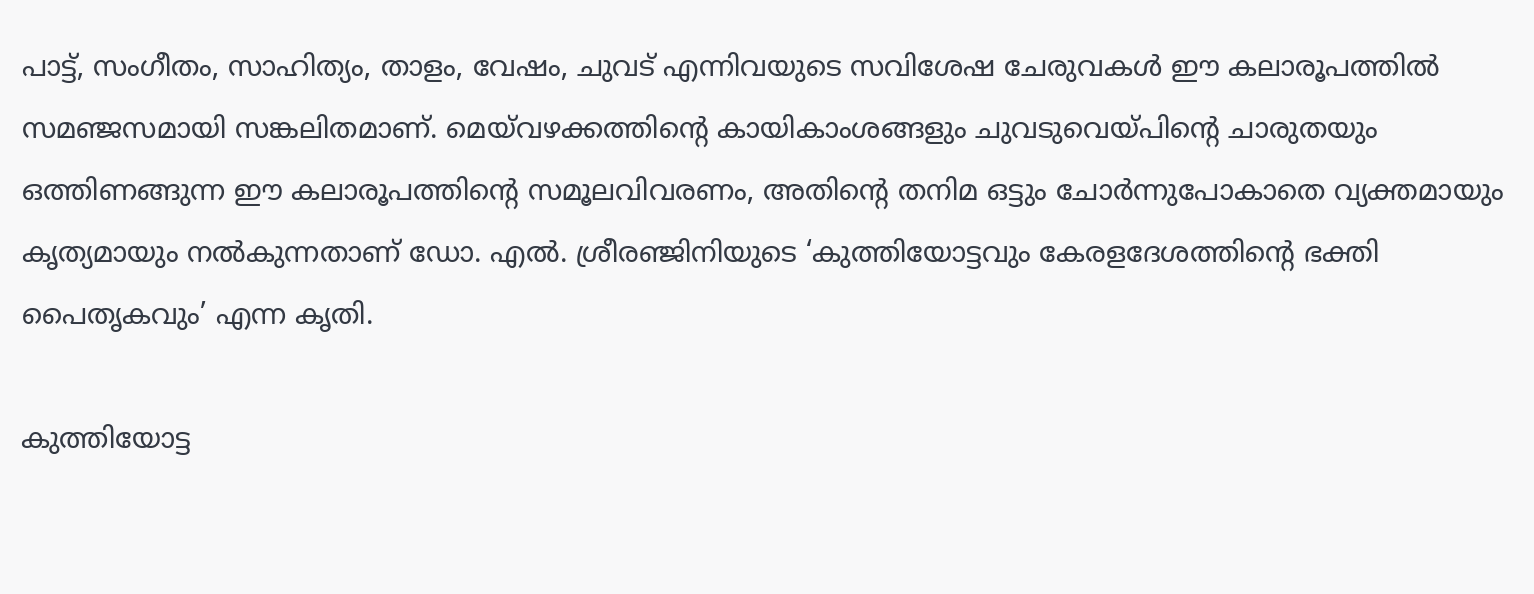പാട്ട്, സംഗീതം, സാഹിത്യം, താളം, വേഷം, ചുവട് എന്നിവയുടെ സവിശേഷ ചേരുവകള്‍ ഈ കലാരൂപത്തില്‍ സമഞ്ജസമായി സങ്കലിതമാണ്. മെയ്‌വഴക്കത്തിന്റെ കായികാംശങ്ങളും ചുവടുവെയ്‌പിന്റെ ചാരുതയും ഒത്തിണങ്ങുന്ന ഈ കലാരൂപത്തിന്റെ സമൂലവിവരണം, അതിന്റെ തനിമ ഒട്ടും ചോര്‍ന്നുപോകാതെ വ്യക്തമായും കൃത്യമായും നല്‍കുന്നതാണ് ഡോ. എല്‍. ശ്രീരഞ്ജിനിയുടെ ‘കുത്തിയോട്ടവും കേരളദേശത്തിന്റെ ഭക്തി പൈതൃകവും’ എന്ന കൃതി.

കുത്തിയോട്ട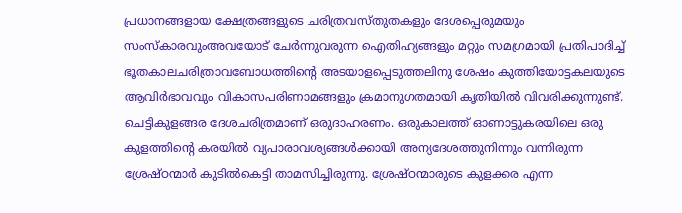പ്രധാനങ്ങളായ ക്ഷേത്രങ്ങളുടെ ചരിത്രവസ്തുതകളും ദേശപ്പെരുമയും സംസ്‌കാരവുംഅവയോട് ചേര്‍ന്നുവരുന്ന ഐതിഹ്യങ്ങളും മറ്റും സമഗ്രമായി പ്രതിപാദിച്ച് ഭൂതകാലചരിത്രാവബോധത്തിന്റെ അടയാളപ്പെടുത്തലിനു ശേഷം കുത്തിയോട്ടകലയുടെ ആവിര്‍ഭാവവും വികാസപരിണാമങ്ങളും ക്രമാനുഗതമായി കൃതിയില്‍ വിവരിക്കുന്നുണ്ട്. ചെട്ടികുളങ്ങര ദേശചരിത്രമാണ് ഒരുദാഹരണം. ഒരുകാലത്ത് ഓണാട്ടുകരയിലെ ഒരു കുളത്തിന്റെ കരയില്‍ വ്യപാരാവശ്യങ്ങള്‍ക്കായി അന്യദേശത്തുനിന്നും വന്നിരുന്ന ശ്രേഷ്ഠന്മാര്‍ കുടില്‍കെട്ടി താമസിച്ചിരുന്നു. ശ്രേഷ്ഠന്മാരുടെ കുളക്കര എന്ന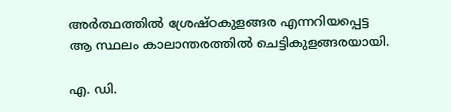അര്‍ത്ഥത്തില്‍ ശ്രേഷ്ഠകുളങ്ങര എന്നറിയപ്പെട്ട ആ സ്ഥലം കാലാന്തരത്തില്‍ ചെട്ടികുളങ്ങരയായി.

എ. ഡി.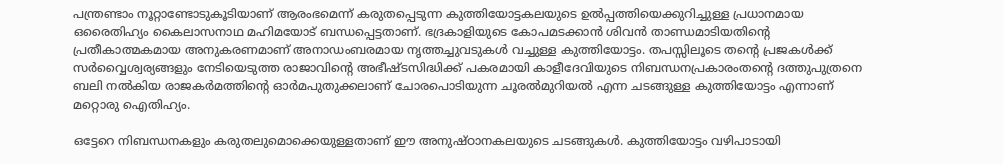പന്ത്രണ്ടാം നൂറ്റാണ്ടോടുകൂടിയാണ് ആരംഭമെന്ന് കരുതപ്പെടുന്ന കുത്തിയോട്ടകലയുടെ ഉല്‍പ്പത്തിയെക്കുറിച്ചുള്ള പ്രധാനമായ ഒരൈതിഹ്യം കൈലാസനാഥ മഹിമയോട് ബന്ധപ്പെട്ടതാണ്. ഭദ്രകാളിയുടെ കോപമടക്കാന്‍ ശിവന്‍ താണ്ഡമാടിയതിന്റെ പ്രതീകാത്മകമായ അനുകരണമാണ് അനാഡംബരമായ നൃത്തച്ചുവടുകള്‍ വച്ചുള്ള കുത്തിയോട്ടം. തപസ്സിലൂടെ തന്റെ പ്രജകള്‍ക്ക് സര്‍വ്വൈശ്വര്യങ്ങളും നേടിയെടുത്ത രാജാവിന്റെ അഭീഷ്ടസിദ്ധിക്ക് പകരമായി കാളീദേവിയുടെ നിബന്ധനപ്രകാരംതന്റെ ദത്തുപുത്രനെ ബലി നല്‍കിയ രാജകര്‍മത്തിന്റെ ഓര്‍മപുതുക്കലാണ് ചോരപൊടിയുന്ന ചൂരല്‍മുറിയല്‍ എന്ന ചടങ്ങുള്ള കുത്തിയോട്ടം എന്നാണ് മറ്റൊരു ഐതിഹ്യം.

ഒട്ടേറെ നിബന്ധനകളും കരുതലുമൊക്കെയുള്ളതാണ് ഈ അനുഷ്ഠാനകലയുടെ ചടങ്ങുകള്‍. കുത്തിയോട്ടം വഴിപാടായി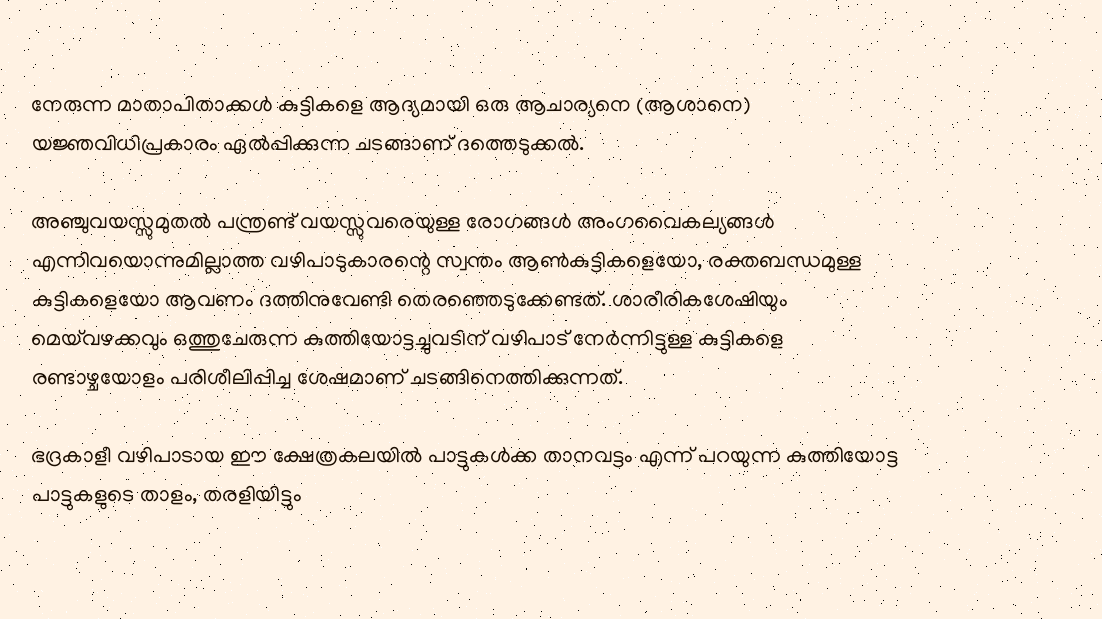നേരുന്ന മാതാപിതാക്കള്‍ കുട്ടികളെ ആദ്യമായി ഒരു ആചാര്യനെ (ആശാനെ) യജ്ഞവിധിപ്രകാരം ഏല്‍പ്പിക്കുന്ന ചടങ്ങാണ് ദത്തെടുക്കല്‍.

അഞ്ചുവയസ്സുമുതല്‍ പന്ത്രണ്ട് വയസ്സുവരെയുള്ള രോഗങ്ങള്‍ അംഗവൈകല്യങ്ങള്‍ എന്നിവയൊന്നുമില്ലാത്ത വഴിപാടുകാരന്റെ സ്വന്തം ആണ്‍കുട്ടികളെയോ, രക്തബന്ധമുള്ള കുട്ടികളെയോ ആവണം ദത്തിനുവേണ്ടി തെരഞ്ഞെടുക്കേണ്ടത്. ശാരീരികശേഷിയും മെയ്‌വഴക്കവും ഒത്തുചേരുന്ന കുത്തിയോട്ടച്ചുവടിന് വഴിപാട് നേര്‍ന്നിട്ടുള്ള കുട്ടികളെ രണ്ടാഴ്ചയോളം പരിശീലിപ്പിച്ച ശേഷമാണ് ചടങ്ങിനെത്തിക്കുന്നത്.

ഭദ്രകാളീ വഴിപാടായ ഈ ക്ഷേത്രകലയില്‍ പാട്ടുകള്‍ക്ക താനവട്ടം എന്ന് പറയുന്ന കുത്തിയോട്ട പാട്ടുകളുടെ താളം, തരളിയിട്ടും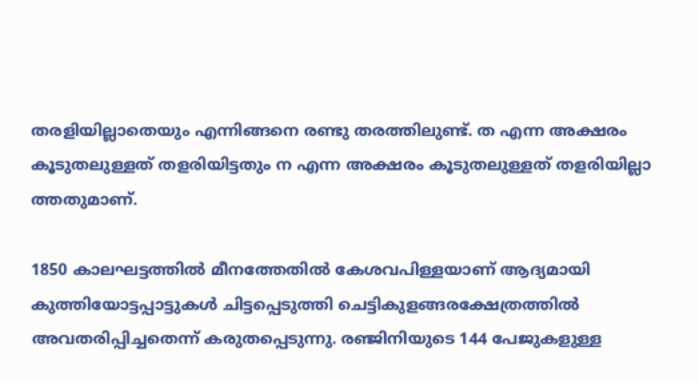തരളിയില്ലാതെയും എന്നിങ്ങനെ രണ്ടു തരത്തിലുണ്ട്. ത എന്ന അക്ഷരം കൂടുതലുള്ളത് തളരിയിട്ടതും ന എന്ന അക്ഷരം കൂടുതലുള്ളത് തളരിയില്ലാ
ത്തതുമാണ്.

1850 കാലഘട്ടത്തില്‍ മീനത്തേതില്‍ കേശവപിള്ളയാണ് ആദ്യമായി കുത്തിയോട്ടപ്പാട്ടുകള്‍ ചിട്ടപ്പെടുത്തി ചെട്ടികുളങ്ങരക്ഷേത്രത്തില്‍ അവതരിപ്പിച്ചതെന്ന് കരുതപ്പെടുന്നു. രഞ്ജിനിയുടെ 144 പേജുകളുള്ള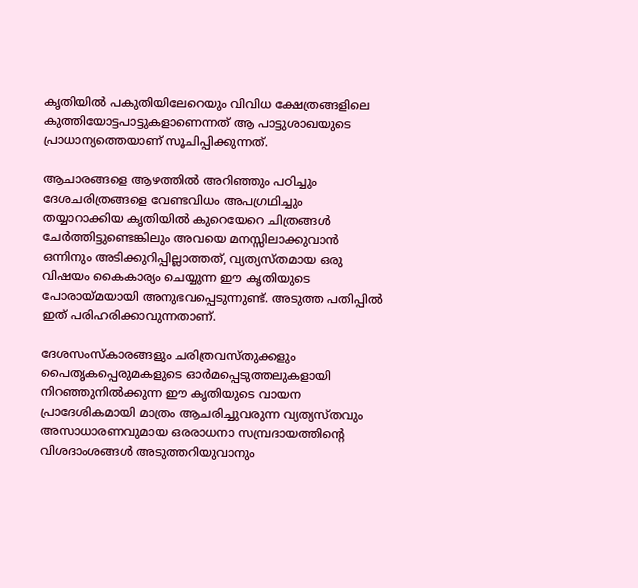കൃതിയില്‍ പകുതിയിലേറെയും വിവിധ ക്ഷേത്രങ്ങളിലെ കുത്തിയോട്ടപാട്ടുകളാണെന്നത് ആ പാട്ടുശാഖയുടെ പ്രാധാന്യത്തെയാണ് സൂചിപ്പിക്കുന്നത്.

ആചാരങ്ങളെ ആഴത്തില്‍ അറിഞ്ഞും പഠിച്ചും ദേശചരിത്രങ്ങളെ വേണ്ടവിധം അപഗ്രഥിച്ചും തയ്യാറാക്കിയ കൃതിയില്‍ കുറെയേറെ ചിത്രങ്ങള്‍ ചേര്‍ത്തിട്ടുണ്ടെങ്കിലും അവയെ മനസ്സിലാക്കുവാന്‍ ഒന്നിനും അടിക്കുറിപ്പില്ലാത്തത്, വ്യത്യസ്തമായ ഒരു വിഷയം കൈകാര്യം ചെയ്യുന്ന ഈ കൃതിയുടെ പോരായ്‌മയായി അനുഭവപ്പെടുന്നുണ്ട്. അടുത്ത പതിപ്പില്‍ ഇത് പരിഹരിക്കാവുന്നതാണ്.

ദേശസംസ്‌കാരങ്ങളും ചരിത്രവസ്തുക്കളും പൈതൃകപ്പെരുമകളുടെ ഓര്‍മപ്പെടുത്തലുകളായി നിറഞ്ഞുനില്‍ക്കുന്ന ഈ കൃതിയുടെ വായന പ്രാദേശികമായി മാത്രം ആചരിച്ചുവരുന്ന വ്യത്യസ്തവും അസാധാരണവുമായ ഒരരാധനാ സമ്പ്രദായത്തിന്റെ വിശദാംശങ്ങള്‍ അടുത്തറിയുവാനും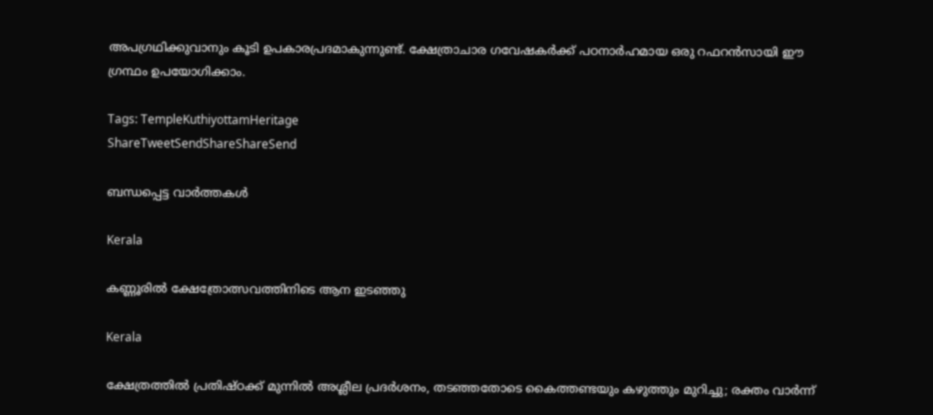അപഗ്രഥിക്കുവാനും കൂടി ഉപകാരപ്രദമാകുന്നുണ്ട്. ക്ഷേത്രാചാര ഗവേഷകര്‍ക്ക് പഠനാര്‍ഹമായ ഒരു റഫറന്‍സായി ഈ ഗ്രന്ഥം ഉപയോഗിക്കാം.

Tags: TempleKuthiyottamHeritage
ShareTweetSendShareShareSend

ബന്ധപ്പെട്ട വാര്‍ത്തകള്‍

Kerala

കണ്ണൂരില്‍ ക്ഷേത്രോത്സവത്തിനിടെ ആന ഇടഞ്ഞു

Kerala

ക്ഷേത്രത്തിൽ പ്രതിഷ്ഠക്ക് മുന്നിൽ അശ്ലീല പ്രദർശനം, തടഞ്ഞതോടെ കൈത്തണ്ടയും കഴുത്തും മുറിച്ചു; രക്തം വാർന്ന്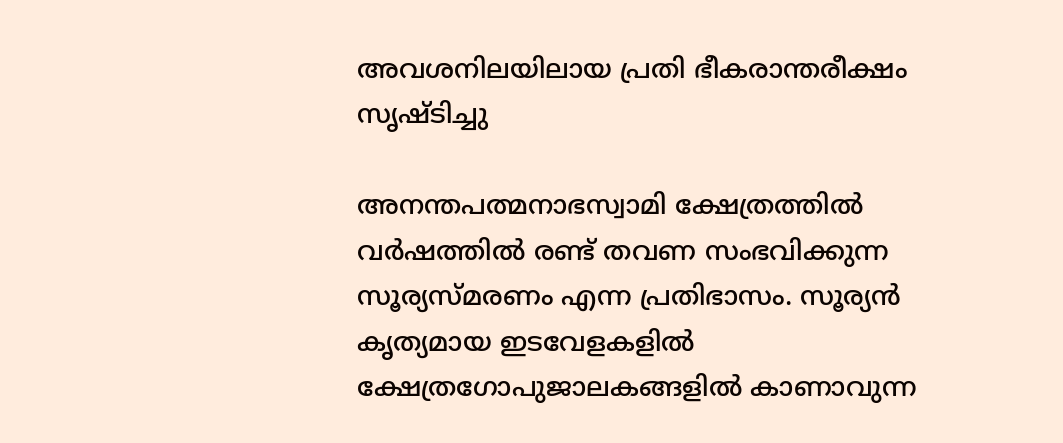അവശനിലയിലായ പ്രതി ഭീകരാന്തരീക്ഷം സൃഷ്ടിച്ചു

അനന്തപത്മനാഭസ്വാമി ക്ഷേത്രത്തില്‍ വര്‍ഷത്തില്‍ രണ്ട് തവണ സംഭവിക്കുന്ന സൂര്യസ്മരണം എന്ന പ്രതിഭാസം. സൂര്യന്‍ കൃത്യമായ ഇടവേളകളില്‍ ക്ഷേത്രഗോപുജാലകങ്ങളില്‍ കാണാവുന്ന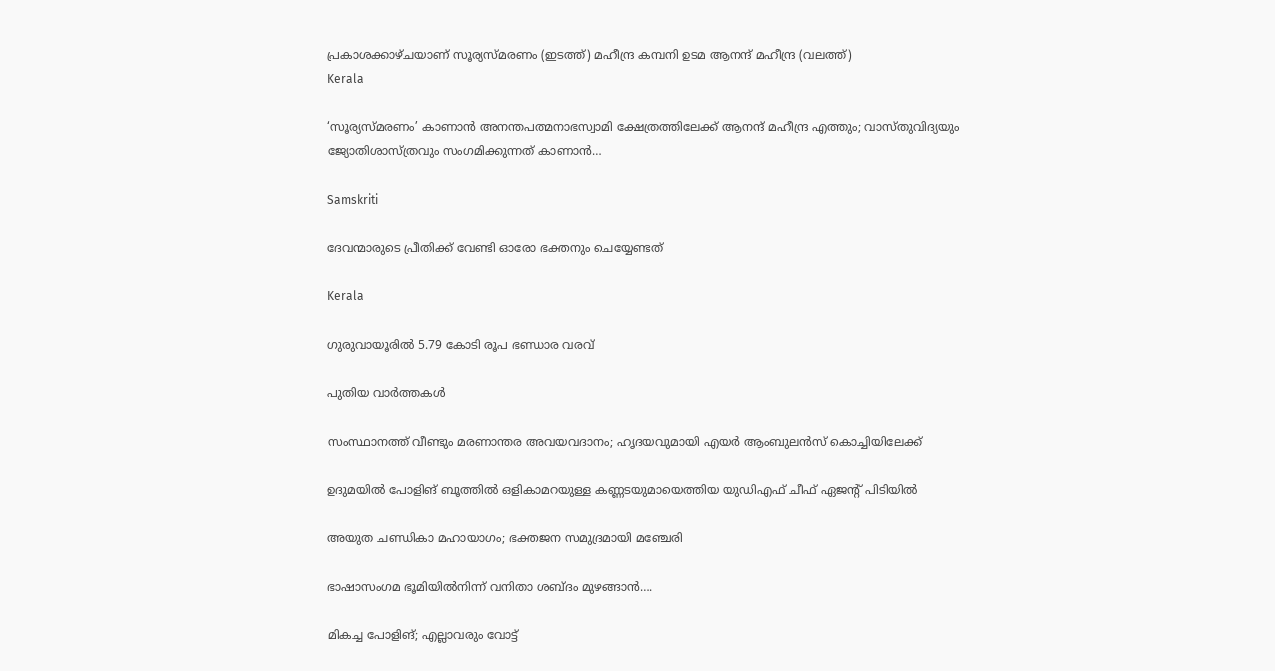പ്രകാശക്കാഴ്ചയാണ് സൂര്യസ്മരണം (ഇടത്ത്) മഹീന്ദ്ര കമ്പനി ഉടമ ആനന്ദ് മഹീന്ദ്ര (വലത്ത്)
Kerala

‘സൂര്യസ്മരണം’ കാണാന്‍ അനന്തപത്മനാഭസ്വാമി ക്ഷേത്രത്തിലേക്ക് ആനന്ദ് മഹീന്ദ്ര എത്തും; വാസ്തുവിദ്യയും ജ്യോതിശാസ്ത്രവും സംഗമിക്കുന്നത് കാണാന്‍…

Samskriti

ദേവന്മാരുടെ പ്രീതിക്ക് വേണ്ടി ഓരോ ഭക്തനും ചെയ്യേണ്ടത്

Kerala

ഗുരുവായൂരില്‍ 5.79 കോടി രൂപ ഭണ്ഡാര വരവ്

പുതിയ വാര്‍ത്തകള്‍

സംസ്ഥാനത്ത് വീണ്ടും മരണാന്തര അവയവദാനം; ഹൃദയവുമായി എയർ ആംബുലൻസ് കൊച്ചിയിലേക്ക്

ഉദുമയിൽ പോളിങ് ബൂത്തിൽ ഒളികാമറയുള്ള കണ്ണടയുമായെത്തിയ യുഡിഎഫ് ചീഫ് ഏജന്റ് പിടിയിൽ

അയുത ചണ്ഡികാ മഹായാഗം; ഭക്തജന സമുദ്രമായി മഞ്ചേരി

ഭാഷാസംഗമ ഭൂമിയില്‍നിന്ന് വനിതാ ശബ്ദം മുഴങ്ങാന്‍….

മികച്ച പോളിങ്; എല്ലാവരും വോട്ട്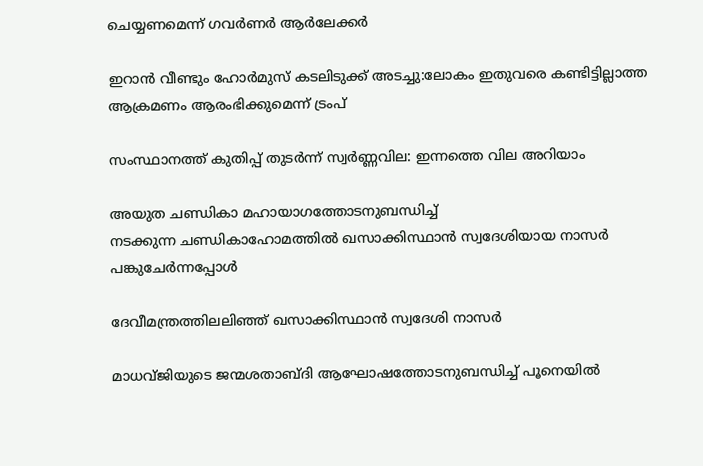ചെയ്യണമെന്ന് ഗവര്‍ണര്‍ ആര്‍ലേക്കര്‍

ഇറാൻ വീണ്ടും ഹോർമുസ് കടലിടുക്ക് അടച്ചു:ലോകം ഇതുവരെ കണ്ടിട്ടില്ലാത്ത ആക്രമണം ആരംഭിക്കുമെന്ന് ട്രംപ്

സംസ്ഥാനത്ത് കുതിപ്പ് തുടർന്ന് സ്വർണ്ണവില: ഇന്നത്തെ വില അറിയാം

അയുത ചണ്ഡികാ മഹായാഗത്തോടനുബന്ധിച്ച്
നടക്കുന്ന ചണ്ഡികാഹോമത്തില്‍ ഖസാക്കിസ്ഥാന്‍ സ്വദേശിയായ നാസര്‍ പങ്കുചേര്‍ന്നപ്പോള്‍

ദേവീമന്ത്രത്തിലലിഞ്ഞ് ഖസാക്കിസ്ഥാന്‍ സ്വദേശി നാസര്‍

മാധവ്ജിയുടെ ജന്മശതാബ്ദി ആഘോഷത്തോടനുബന്ധിച്ച് പൂനെയില്‍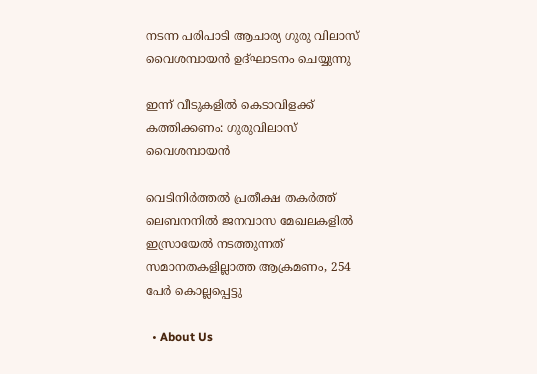നടന്ന പരിപാടി ആചാര്യ ഗുരു വിലാസ് വൈശമ്പായന്‍ ഉദ്ഘാടനം ചെയ്യുന്നു

ഇന്ന് വീടുകളില്‍ കെടാവിളക്ക് കത്തിക്കണം: ഗുരുവിലാസ് വൈശമ്പായന്‍

വെടിനിര്‍ത്തല്‍ പ്രതീക്ഷ തകര്‍ത്ത് ലെബനനില്‍ ജനവാസ മേഖലകളിൽ ഇസ്രായേൽ നടത്തുന്നത് സമാനതകളില്ലാത്ത ആക്രമണം, 254 പേർ കൊല്ലപ്പെട്ടു

  • About Us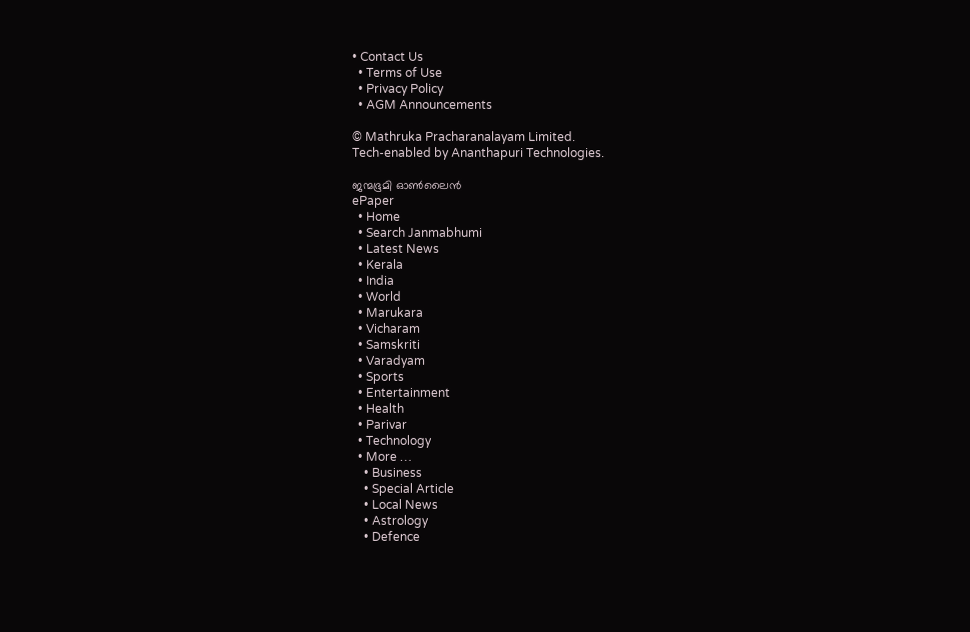• Contact Us
  • Terms of Use
  • Privacy Policy
  • AGM Announcements

© Mathruka Pracharanalayam Limited.
Tech-enabled by Ananthapuri Technologies.

ജന്മഭൂമി ഓണ്‍ലൈന്‍
ePaper
  • Home
  • Search Janmabhumi
  • Latest News
  • Kerala
  • India
  • World
  • Marukara
  • Vicharam
  • Samskriti
  • Varadyam
  • Sports
  • Entertainment
  • Health
  • Parivar
  • Technology
  • More …
    • Business
    • Special Article
    • Local News
    • Astrology
    • Defence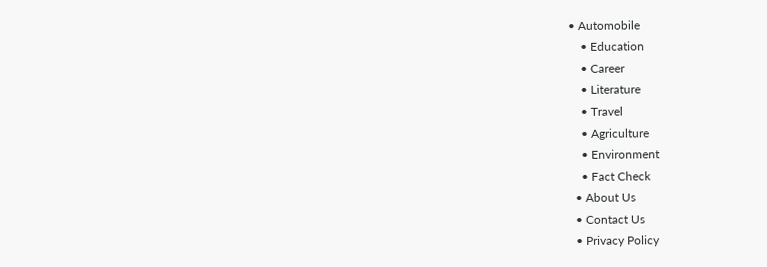• Automobile
    • Education
    • Career
    • Literature
    • Travel
    • Agriculture
    • Environment
    • Fact Check
  • About Us
  • Contact Us
  • Privacy Policy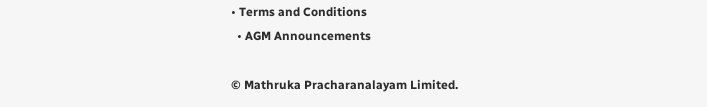• Terms and Conditions
  • AGM Announcements

© Mathruka Pracharanalayam Limited.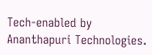Tech-enabled by Ananthapuri Technologies.